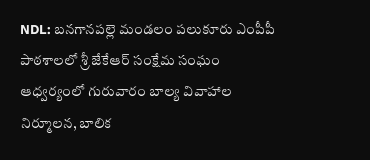NDL: బనగానపల్లె మండలం పలుకూరు ఎంపీపీ పాఠశాలలో శ్రీ జేకేఆర్ సంక్షేమ సంఘం ఆధ్వర్యంలో గురువారం బాల్య వివాహాల నిర్మూలన, బాలిక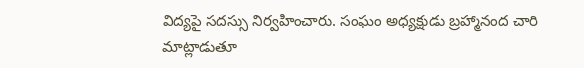విద్యపై సదస్సు నిర్వహించారు. సంఘం అధ్యక్షుడు బ్రహ్మానంద చారి మాట్లాడుతూ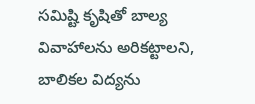సమిష్టి కృషితో బాల్య వివాహాలను అరికట్టాలని, బాలికల విద్యను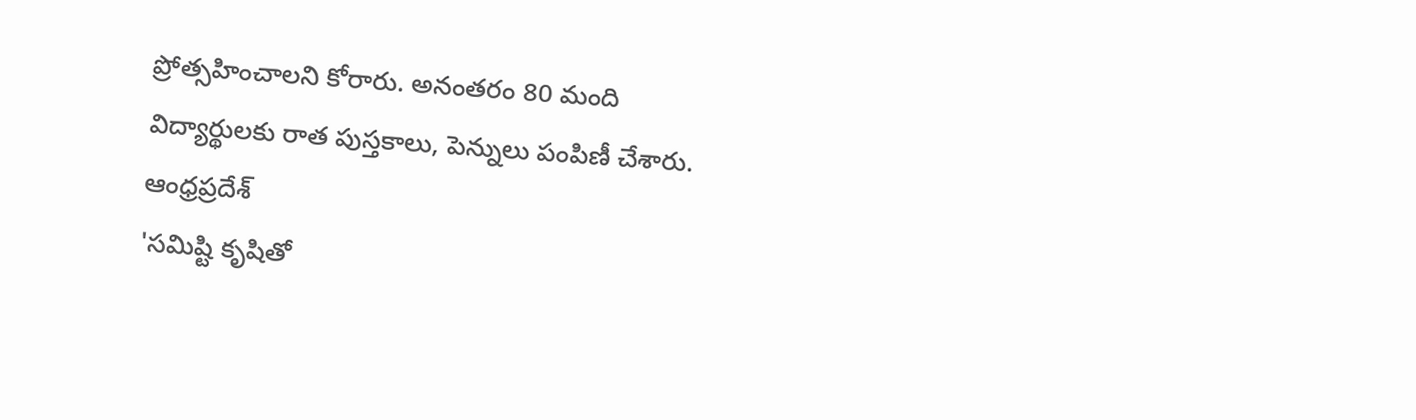ప్రోత్సహించాలని కోరారు. అనంతరం 80 మంది విద్యార్థులకు రాత పుస్తకాలు, పెన్నులు పంపిణీ చేశారు.
ఆంధ్రప్రదేశ్
'సమిష్టి కృషితో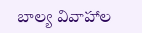బాల్య వివాహాల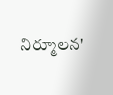నిర్మూలన'